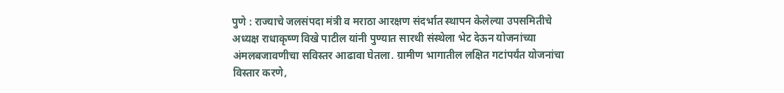पुणे : राज्याचे जलसंपदा मंत्री व मराठा आरक्षण संदर्भात स्थापन केलेल्या उपसमितीचे अध्यक्ष राधाकृष्ण विखे पाटील यांनी पुण्यात सारथी संस्थेला भेट देऊन योजनांच्या अंमलबजावणीचा सविस्तर आढावा घेतला. ग्रामीण भागातील लक्षित गटांपर्यंत योजनांचा विस्तार करणे,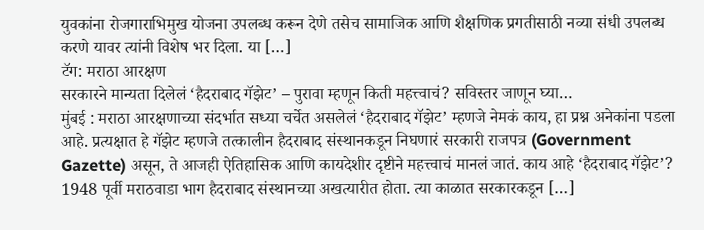युवकांना रोजगाराभिमुख योजना उपलब्ध करून देणे तसेच सामाजिक आणि शैक्षणिक प्रगतीसाठी नव्या संधी उपलब्ध करणे यावर त्यांनी विशेष भर दिला. या […]
टॅग: मराठा आरक्षण
सरकारने मान्यता दिलेलं ‘हैदराबाद गॅझेट’ – पुरावा म्हणून किती महत्त्वाचं? सविस्तर जाणून घ्या…
मुंबई : मराठा आरक्षणाच्या संदर्भात सध्या चर्चेत असलेलं ‘हैदराबाद गॅझेट’ म्हणजे नेमकं काय, हा प्रश्न अनेकांना पडला आहे. प्रत्यक्षात हे गॅझेट म्हणजे तत्कालीन हैदराबाद संस्थानकडून निघणारं सरकारी राजपत्र (Government Gazette) असून, ते आजही ऐतिहासिक आणि कायदेशीर दृष्टीने महत्त्वाचं मानलं जातं. काय आहे ‘हैदराबाद गॅझेट’? 1948 पूर्वी मराठवाडा भाग हैदराबाद संस्थानच्या अखत्यारीत होता. त्या काळात सरकारकडून […]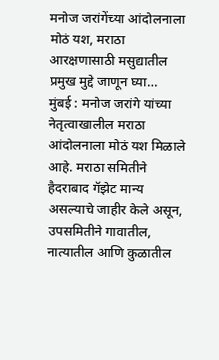मनोज जरांगेंच्या आंदोलनाला मोठं यश, मराठा आरक्षणासाठी मसुद्यातील प्रमुख मुद्दे जाणून घ्या…
मुंबई : मनोज जरांगे यांच्या नेतृत्वाखालील मराठा आंदोलनाला मोठं यश मिळाले आहे. मराठा समितीने हैदराबाद गॅझेट मान्य असल्याचे जाहीर केले असून, उपसमितीने गावातील, नात्यातील आणि कुळातील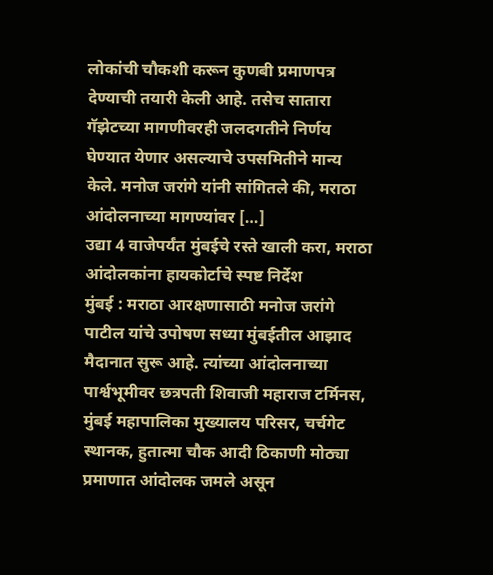लोकांची चौकशी करून कुणबी प्रमाणपत्र देण्याची तयारी केली आहे. तसेच सातारा गॅझेटच्या मागणीवरही जलदगतीने निर्णय घेण्यात येणार असल्याचे उपसमितीने मान्य केले. मनोज जरांगे यांनी सांगितले की, मराठा आंदोलनाच्या मागण्यांवर […]
उद्या 4 वाजेपर्यंत मुंबईचे रस्ते खाली करा, मराठा आंदोलकांना हायकोर्टाचे स्पष्ट निर्देश
मुंबई : मराठा आरक्षणासाठी मनोज जरांगे पाटील यांचे उपोषण सध्या मुंबईतील आझाद मैदानात सुरू आहे. त्यांच्या आंदोलनाच्या पार्श्वभूमीवर छत्रपती शिवाजी महाराज टर्मिनस, मुंबई महापालिका मुख्यालय परिसर, चर्चगेट स्थानक, हुतात्मा चौक आदी ठिकाणी मोठ्या प्रमाणात आंदोलक जमले असून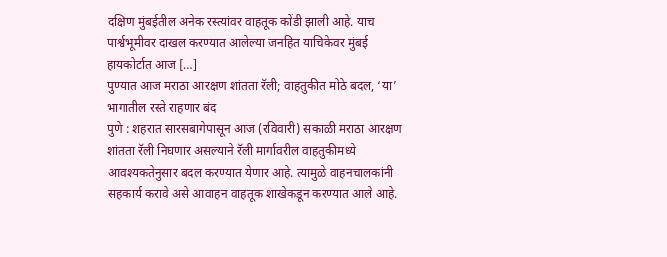दक्षिण मुंबईतील अनेक रस्त्यांवर वाहतूक कोंडी झाली आहे. याच पार्श्वभूमीवर दाखल करण्यात आलेल्या जनहित याचिकेवर मुंबई हायकोर्टात आज […]
पुण्यात आज मराठा आरक्षण शांतता रॅली; वाहतुकीत मोठे बदल, ‘या’ भागातील रस्ते राहणार बंद
पुणे : शहरात सारसबागेपासून आज (रविवारी) सकाळी मराठा आरक्षण शांतता रॅली निघणार असल्याने रॅली मार्गावरील वाहतुकीमध्ये आवश्यकतेनुसार बदल करण्यात येणार आहे. त्यामुळे वाहनचालकांनी सहकार्य करावे असे आवाहन वाहतूक शाखेकडून करण्यात आले आहे.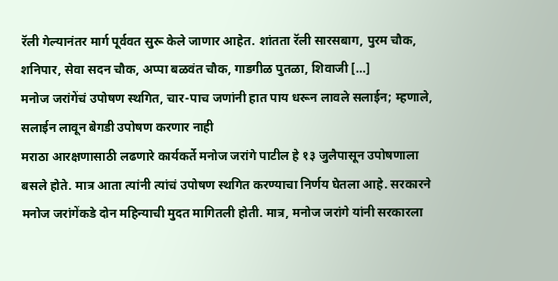रॅली गेल्यानंतर मार्ग पूर्ववत सुरू केले जाणार आहेत. शांतता रॅली सारसबाग, पुरम चौक, शनिपार, सेवा सदन चौक, अप्पा बळवंत चौक, गाडगीळ पुतळा, शिवाजी […]
मनोज जरांगेंचं उपोषण स्थगित, चार-पाच जणांनी हात पाय धरून लावले सलाईन; म्हणाले, सलाईन लावून बेगडी उपोषण करणार नाही
मराठा आरक्षणासाठी लढणारे कार्यकर्ते मनोज जरांगे पाटील हे १३ जुलैपासून उपोषणाला बसले होते. मात्र आता त्यांनी त्यांचं उपोषण स्थगित करण्याचा निर्णय घेतला आहे. सरकारने मनोज जरांगेंकडे दोन महिन्याची मुदत मागितली होती. मात्र, मनोज जरांगे यांनी सरकारला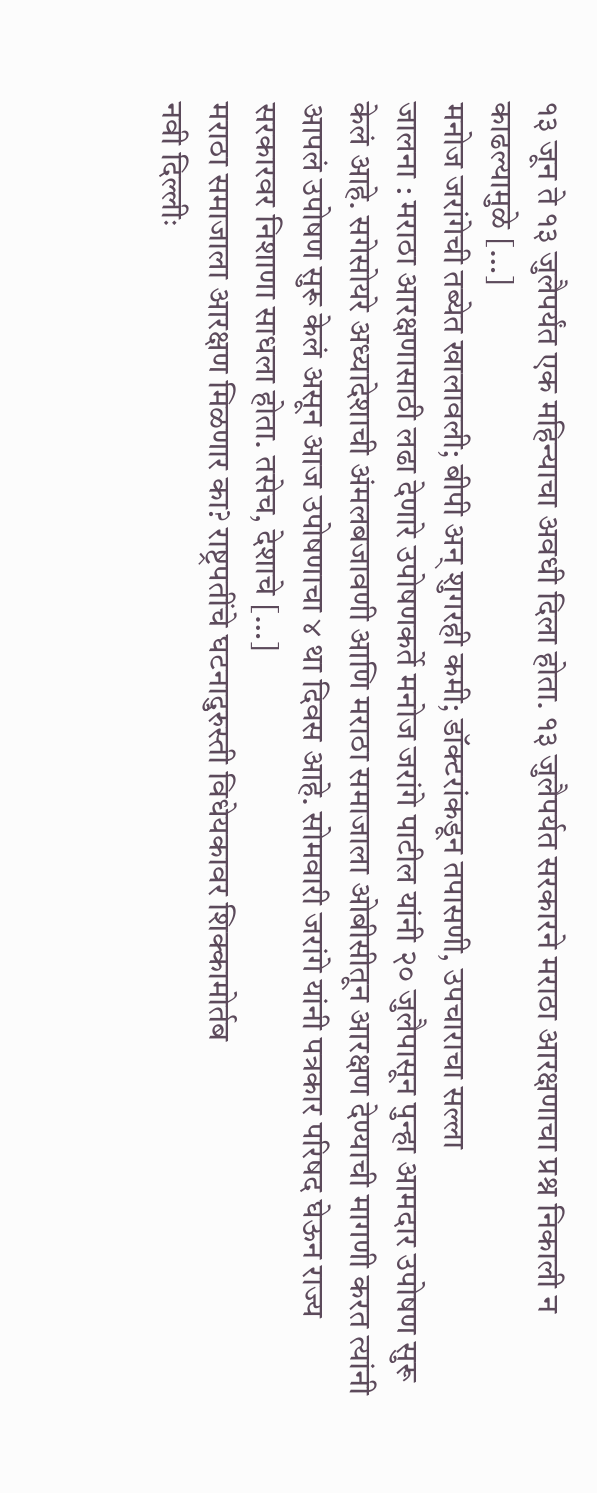१३ जून ते १३ जुलैपर्यंत एक महिन्याचा अवधी दिला होता. १३ जुलैपर्यत सरकारने मराठा आरक्षणाचा प्रश्न निकाली न काढल्यामुळे […]
मनोज जरांगेची तब्येत खालावली; बीपी अन् शुगरही कमी; डॉक्टरांकडून तपासणी, उपचाराचा सल्ला
जालना : मराठा आरक्षणासाठी लढा देणारे उपोषणकर्ते मनोज जरांगे पाटील यांनी २० जुलैपासून पुन्हा आमदार उपोषण सुरू केलं आहे. सगेसोयरे अध्यादेशाची अंमलबजावणी आणि मराठा समाजाला ओबीसीतून आरक्षण देण्याची मागणी करत त्यांनी आपलं उपोषण सुरू केलं असून आज उपोषणाचा ४ था दिवस आहे. सोमवारी जरांगे यांनी पत्रकार परिषद घेऊन राज्य सरकारवर निशाणा साधला होता. तसेच, देशाचे […]
मराठा समाजाला आरक्षण मिळणार का? राष्ट्रपतींचे घटनादुरुस्ती विधेयकावर शिक्कामोर्तब
नवी दिल्लीः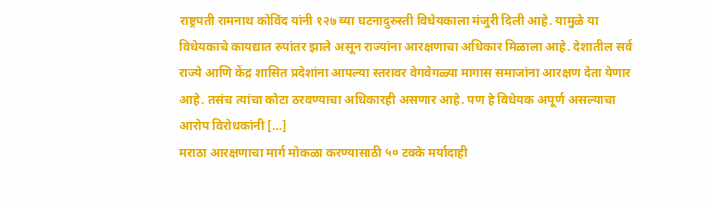राष्ट्रपती रामनाथ कोविंद यांनी १२७ व्या घटनादुरुस्ती विधेयकाला मंजुरी दिली आहे. यामुळे या विधेयकाचे कायद्यात रुपांतर झाले असून राज्यांना आरक्षणाचा अधिकार मिळाला आहे. देशातील सर्व राज्ये आणि केंद्र शासित प्रदेशांना आपल्या स्तरावर वेगवेगळ्या मागास समाजांना आरक्षण देता येणार आहे. तसंच त्यांचा कोटा ठरवण्याचा अधिकारही असणार आहे. पण हे विधेयक अपूर्ण असल्याचा आरोप विरोधकांनी […]
मराठा आरक्षणाचा मार्ग मोकळा करण्यासाठी ५० टक्के मर्यादाही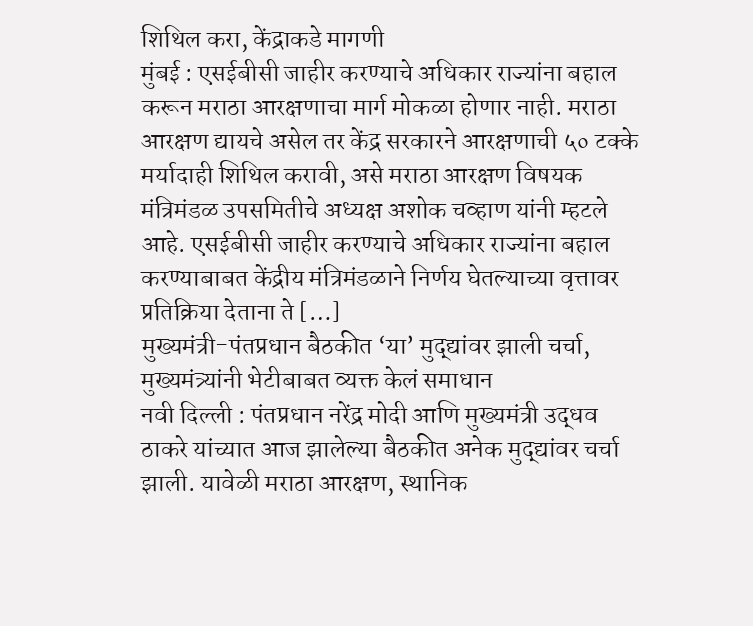शिथिल करा, केंद्राकडे मागणी
मुंबई : एसईबीसी जाहीर करण्याचे अधिकार राज्यांना बहाल करून मराठा आरक्षणाचा मार्ग मोकळा होणार नाही. मराठा आरक्षण द्यायचे असेल तर केंद्र सरकारने आरक्षणाची ५० टक्के मर्यादाही शिथिल करावी, असे मराठा आरक्षण विषयक मंत्रिमंडळ उपसमितीचे अध्यक्ष अशोक चव्हाण यांनी म्हटले आहे. एसईबीसी जाहीर करण्याचे अधिकार राज्यांना बहाल करण्याबाबत केंद्रीय मंत्रिमंडळाने निर्णय घेतल्याच्या वृत्तावर प्रतिक्रिया देताना ते […]
मुख्यमंत्री-पंतप्रधान बैठकीत ‘या’ मुद्द्यांवर झाली चर्चा, मुख्यमंत्र्यांनी भेटीबाबत व्यक्त केलं समाधान
नवी दिल्ली : पंतप्रधान नरेंद्र मोदी आणि मुख्यमंत्री उद्धव ठाकरे यांच्यात आज झालेल्या बैठकीत अनेक मुद्द्यांवर चर्चा झाली. यावेळी मराठा आरक्षण, स्थानिक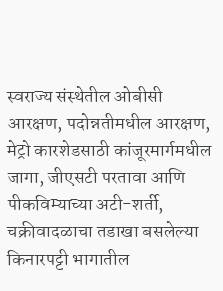स्वराज्य संस्थेतील ओबीसी आरक्षण, पदोन्नतीमधील आरक्षण, मेट्रो कारशेडसाठी कांजूरमार्गमधील जागा, जीएसटी परतावा आणि पीकविम्याच्या अटी-शर्ती, चक्रीवादळाचा तडाखा बसलेल्या किनारपट्टी भागातील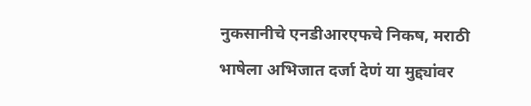नुकसानीचे एनडीआरएफचे निकष, मराठी भाषेला अभिजात दर्जा देणं या मुद्द्यांवर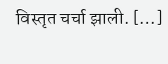विस्तृत चर्चा झाली. […]